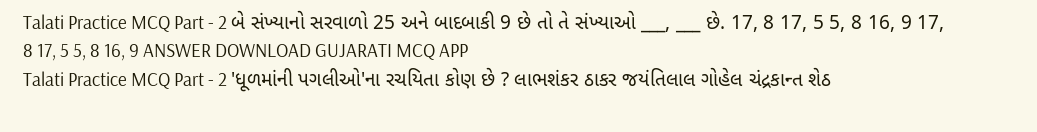Talati Practice MCQ Part - 2 બે સંખ્યાનો સરવાળો 25 અને બાદબાકી 9 છે તો તે સંખ્યાઓ ___, ___ છે. 17, 8 17, 5 5, 8 16, 9 17, 8 17, 5 5, 8 16, 9 ANSWER DOWNLOAD GUJARATI MCQ APP
Talati Practice MCQ Part - 2 'ધૂળમાંની પગલીઓ'ના રચયિતા કોણ છે ? લાભશંકર ઠાકર જયંતિલાલ ગોહેલ ચંદ્રકાન્ત શેઠ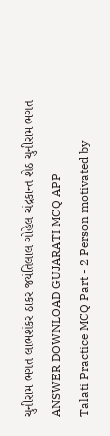ચુનીરામ ભગત લાભશંકર ઠાકર જયંતિલાલ ગોહેલ ચંદ્રકાન્ત શેઠ ચુનીરામ ભગત ANSWER DOWNLOAD GUJARATI MCQ APP
Talati Practice MCQ Part - 2 Person motivated by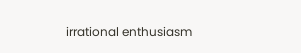irrational enthusiasm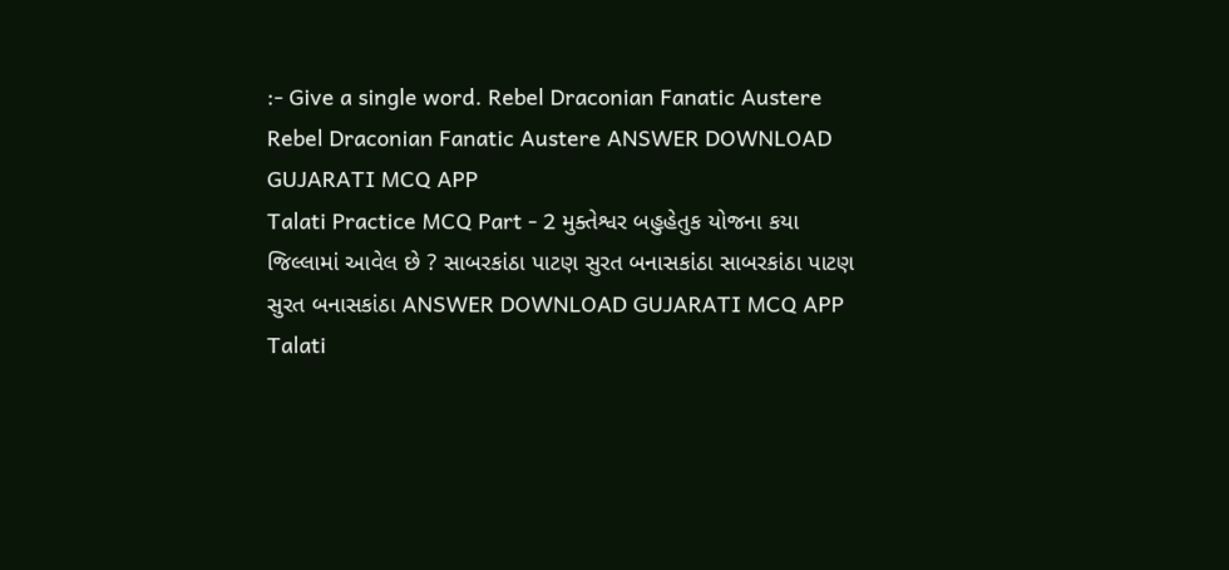:- Give a single word. Rebel Draconian Fanatic Austere Rebel Draconian Fanatic Austere ANSWER DOWNLOAD GUJARATI MCQ APP
Talati Practice MCQ Part - 2 મુક્તેશ્વર બહુહેતુક યોજના કયા જિલ્લામાં આવેલ છે ? સાબરકાંઠા પાટણ સુરત બનાસકાંઠા સાબરકાંઠા પાટણ સુરત બનાસકાંઠા ANSWER DOWNLOAD GUJARATI MCQ APP
Talati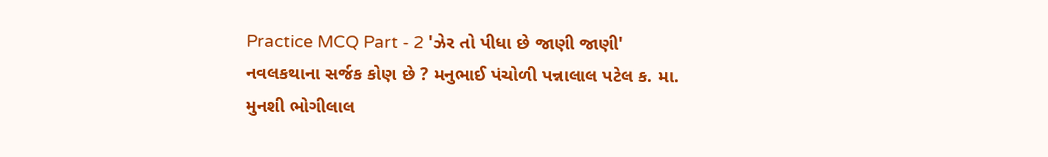Practice MCQ Part - 2 'ઝેર તો પીધા છે જાણી જાણી' નવલકથાના સર્જક કોણ છે ? મનુભાઈ પંચોળી પન્નાલાલ પટેલ ક. મા. મુનશી ભોગીલાલ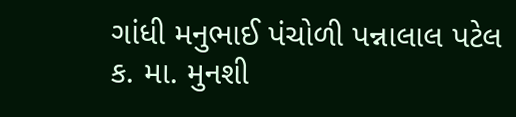ગાંધી મનુભાઈ પંચોળી પન્નાલાલ પટેલ ક. મા. મુનશી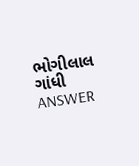ભોગીલાલ ગાંધી ANSWER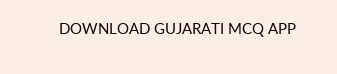DOWNLOAD GUJARATI MCQ APP